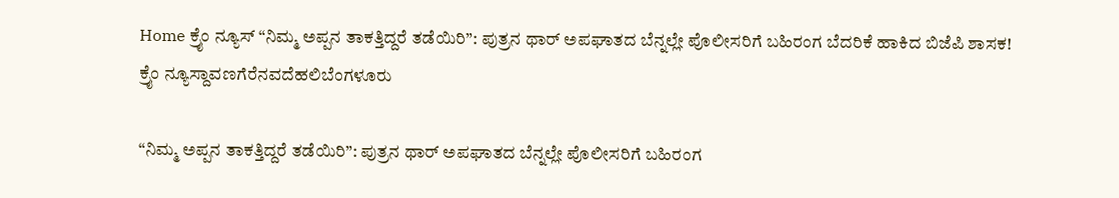Home ಕ್ರೈಂ ನ್ಯೂಸ್ “ನಿಮ್ಮ ಅಪ್ಪನ ತಾಕತ್ತಿದ್ದರೆ ತಡೆಯಿರಿ”: ಪುತ್ರನ ಥಾರ್ ಅಪಘಾತದ ಬೆನ್ನಲ್ಲೇ ಪೊಲೀಸರಿಗೆ ಬಹಿರಂಗ ಬೆದರಿಕೆ ಹಾಕಿದ ಬಿಜೆಪಿ ಶಾಸಕ!
ಕ್ರೈಂ ನ್ಯೂಸ್ದಾವಣಗೆರೆನವದೆಹಲಿಬೆಂಗಳೂರು

“ನಿಮ್ಮ ಅಪ್ಪನ ತಾಕತ್ತಿದ್ದರೆ ತಡೆಯಿರಿ”: ಪುತ್ರನ ಥಾರ್ ಅಪಘಾತದ ಬೆನ್ನಲ್ಲೇ ಪೊಲೀಸರಿಗೆ ಬಹಿರಂಗ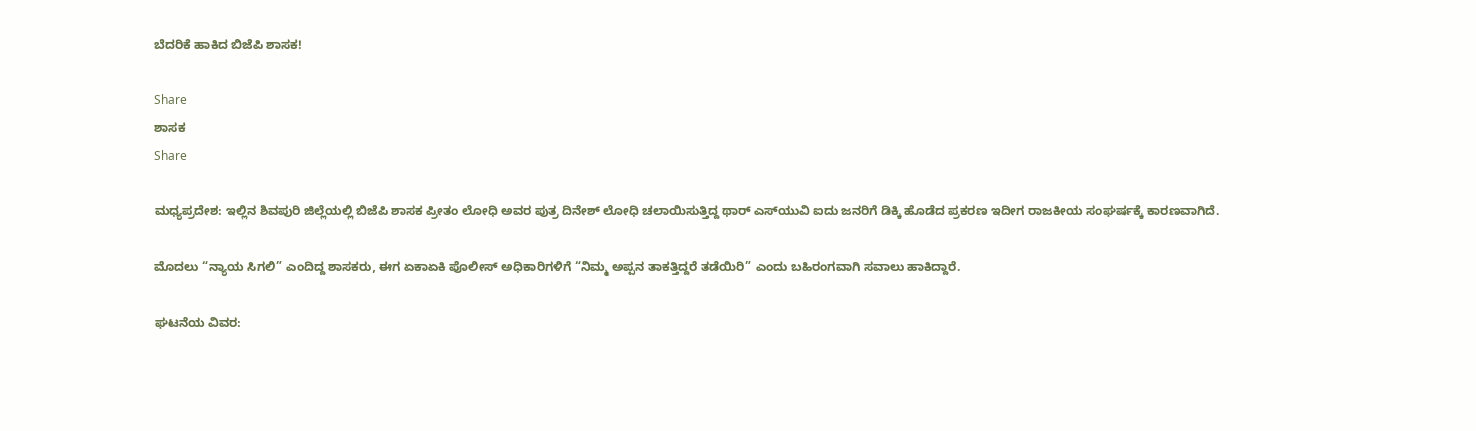ಬೆದರಿಕೆ ಹಾಕಿದ ಬಿಜೆಪಿ ಶಾಸಕ!

Share
ಶಾಸಕ
Share

ಮಧ್ಯಪ್ರದೇಶ: ಇಲ್ಲಿನ ಶಿವಪುರಿ ಜಿಲ್ಲೆಯಲ್ಲಿ ಬಿಜೆಪಿ ಶಾಸಕ ಪ್ರೀತಂ ಲೋಧಿ ಅವರ ಪುತ್ರ ದಿನೇಶ್ ಲೋಧಿ ಚಲಾಯಿಸುತ್ತಿದ್ದ ಥಾರ್ ಎಸ್‌ಯುವಿ ಐದು ಜನರಿಗೆ ಡಿಕ್ಕಿ ಹೊಡೆದ ಪ್ರಕರಣ ಇದೀಗ ರಾಜಕೀಯ ಸಂಘರ್ಷಕ್ಕೆ ಕಾರಣವಾಗಿದೆ.

ಮೊದಲು “ನ್ಯಾಯ ಸಿಗಲಿ” ಎಂದಿದ್ದ ಶಾಸಕರು, ಈಗ ಏಕಾಏಕಿ ಪೊಲೀಸ್ ಅಧಿಕಾರಿಗಳಿಗೆ “ನಿಮ್ಮ ಅಪ್ಪನ ತಾಕತ್ತಿದ್ದರೆ ತಡೆಯಿರಿ” ಎಂದು ಬಹಿರಂಗವಾಗಿ ಸವಾಲು ಹಾಕಿದ್ದಾರೆ.

ಘಟನೆಯ ವಿವರ: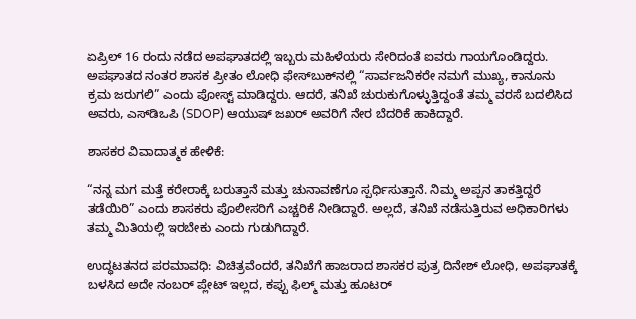ಏಪ್ರಿಲ್ 16 ರಂದು ನಡೆದ ಅಪಘಾತದಲ್ಲಿ ಇಬ್ಬರು ಮಹಿಳೆಯರು ಸೇರಿದಂತೆ ಐವರು ಗಾಯಗೊಂಡಿದ್ದರು. ಅಪಘಾತದ ನಂತರ ಶಾಸಕ ಪ್ರೀತಂ ಲೋಧಿ ಫೇಸ್‌ಬುಕ್‌ನಲ್ಲಿ “ಸಾರ್ವಜನಿಕರೇ ನಮಗೆ ಮುಖ್ಯ, ಕಾನೂನು ಕ್ರಮ ಜರುಗಲಿ” ಎಂದು ಪೋಸ್ಟ್ ಮಾಡಿದ್ದರು. ಆದರೆ, ತನಿಖೆ ಚುರುಕುಗೊಳ್ಳುತ್ತಿದ್ದಂತೆ ತಮ್ಮ ವರಸೆ ಬದಲಿಸಿದ ಅವರು, ಎಸ್‌ಡಿಒಪಿ (SDOP) ಆಯುಷ್ ಜಖರ್ ಅವರಿಗೆ ನೇರ ಬೆದರಿಕೆ ಹಾಕಿದ್ದಾರೆ.

ಶಾಸಕರ ವಿವಾದಾತ್ಮಕ ಹೇಳಿಕೆ:

“ನನ್ನ ಮಗ ಮತ್ತೆ ಕರೇರಾಕ್ಕೆ ಬರುತ್ತಾನೆ ಮತ್ತು ಚುನಾವಣೆಗೂ ಸ್ಪರ್ಧಿಸುತ್ತಾನೆ. ನಿಮ್ಮ ಅಪ್ಪನ ತಾಕತ್ತಿದ್ದರೆ ತಡೆಯಿರಿ” ಎಂದು ಶಾಸಕರು ಪೊಲೀಸರಿಗೆ ಎಚ್ಚರಿಕೆ ನೀಡಿದ್ದಾರೆ. ಅಲ್ಲದೆ, ತನಿಖೆ ನಡೆಸುತ್ತಿರುವ ಅಧಿಕಾರಿಗಳು ತಮ್ಮ ಮಿತಿಯಲ್ಲಿ ಇರಬೇಕು ಎಂದು ಗುಡುಗಿದ್ದಾರೆ.

ಉದ್ಧಟತನದ ಪರಮಾವಧಿ: ವಿಚಿತ್ರವೆಂದರೆ, ತನಿಖೆಗೆ ಹಾಜರಾದ ಶಾಸಕರ ಪುತ್ರ ದಿನೇಶ್ ಲೋಧಿ, ಅಪಘಾತಕ್ಕೆ ಬಳಸಿದ ಅದೇ ನಂಬರ್ ಪ್ಲೇಟ್ ಇಲ್ಲದ, ಕಪ್ಪು ಫಿಲ್ಮ್ ಮತ್ತು ಹೂಟರ್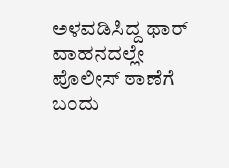ಅಳವಡಿಸಿದ್ದ ಥಾರ್ ವಾಹನದಲ್ಲೇ ಪೊಲೀಸ್ ಠಾಣೆಗೆ ಬಂದು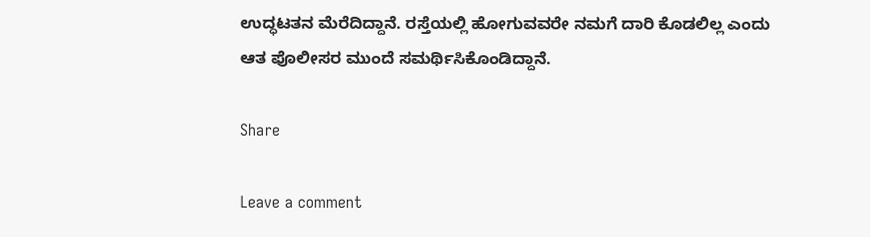ಉದ್ಧಟತನ ಮೆರೆದಿದ್ದಾನೆ. ರಸ್ತೆಯಲ್ಲಿ ಹೋಗುವವರೇ ನಮಗೆ ದಾರಿ ಕೊಡಲಿಲ್ಲ ಎಂದು ಆತ ಪೊಲೀಸರ ಮುಂದೆ ಸಮರ್ಥಿಸಿಕೊಂಡಿದ್ದಾನೆ.

Share

Leave a comment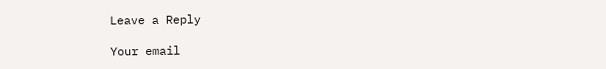Leave a Reply

Your email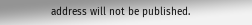address will not be published.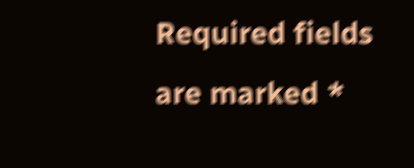Required fields are marked *